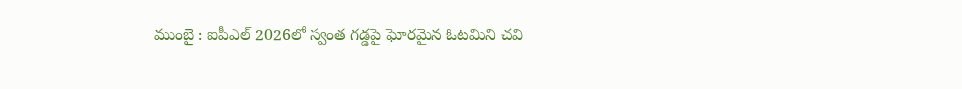ముంబై : ఐపీఎల్ 2026లో స్వంత గడ్డపై ఘోరమైన ఓటమిని చవి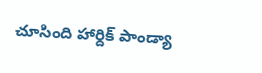చూసింది హార్దిక్ పాండ్యా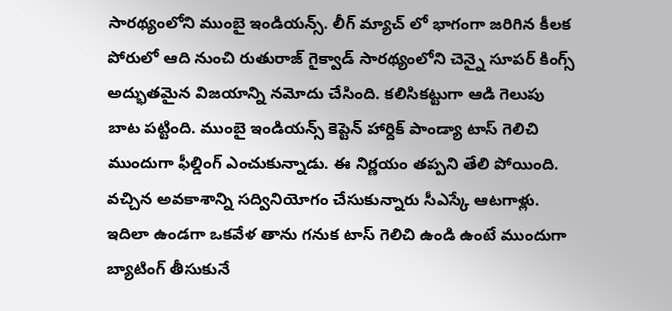సారథ్యంలోని ముంబై ఇండియన్స్. లీగ్ మ్యాచ్ లో భాగంగా జరిగిన కీలక పోరులో ఆది నుంచి రుతురాజ్ గైక్వాడ్ సారథ్యంలోని చెన్నై సూపర్ కింగ్స్ అద్భుతమైన విజయాన్ని నమోదు చేసింది. కలిసికట్టుగా ఆడి గెలుపు బాట పట్టింది. ముంబై ఇండియన్స్ కెప్టెన్ హార్దిక్ పాండ్యా టాస్ గెలిచి ముందుగా ఫీల్డింగ్ ఎంచుకున్నాడు. ఈ నిర్ణయం తప్పని తేలి పోయింది. వచ్చిన అవకాశాన్ని సద్వినియోగం చేసుకున్నారు సీఎస్కే ఆటగాళ్లు. ఇదిలా ఉండగా ఒకవేళ తాను గనుక టాస్ గెలిచి ఉండి ఉంటే ముందుగా బ్యాటింగ్ తీసుకునే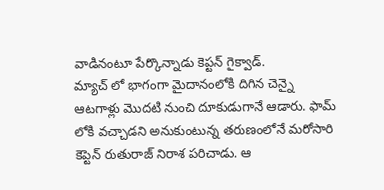వాడినంటూ పేర్కొన్నాడు కెప్టన్ గైక్వాడ్.
మ్యాచ్ లో భాగంగా మైదానంలోకి దిగిన చెన్నై ఆటగాళ్లు మొదటి నుంచి దూకుడుగానే ఆడారు. ఫామ్ లోకి వచ్చాడని అనుకుంటున్న తరుణంలోనే మరోసారి కెప్టెన్ రుతురాజ్ నిరాశ పరిచాడు. ఆ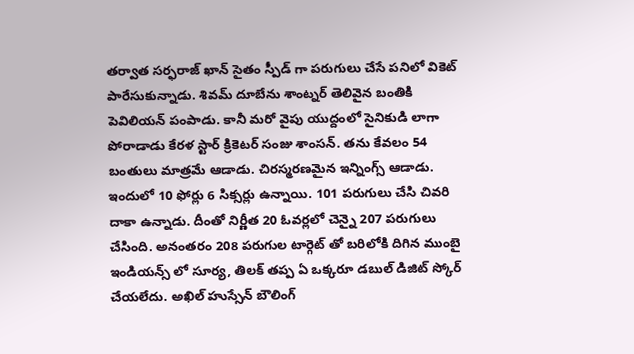తర్వాత సర్ఫరాజ్ ఖాన్ సైతం స్పీడ్ గా పరుగులు చేసే పనిలో వికెట్ పారేసుకున్నాడు. శివమ్ దూబేను శాంట్నర్ తెలివైన బంతికి పెవిలియన్ పంపాడు. కానీ మరో వైపు యుద్దంలో సైనికుడి లాగా పోరాడాడు కేరళ స్టార్ క్రికెటర్ సంజు శాంసన్. తను కేవలం 54 బంతులు మాత్రమే ఆడాడు. చిరస్మరణమైన ఇన్నింగ్స్ ఆడాడు. ఇందులో 10 ఫోర్లు 6 సిక్సర్లు ఉన్నాయి. 101 పరుగులు చేసి చివరి దాకా ఉన్నాడు. దీంతో నిర్ణీత 20 ఓవర్లలో చెన్నై 207 పరుగులు చేసింది. అనంతరం 208 పరుగుల టార్గెట్ తో బరిలోకి దిగిన ముంబై ఇండియన్స్ లో సూర్య, తిలక్ తప్ప ఏ ఒక్కరూ డబుల్ డిజిట్ స్కోర్ చేయలేదు. అఖిల్ హుస్సేన్ బౌలింగ్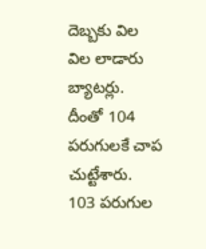దెబ్బకు విల విల లాడారు బ్యాటర్లు. దీంతో 104 పరుగులకే చాప చుట్టేశారు. 103 పరుగుల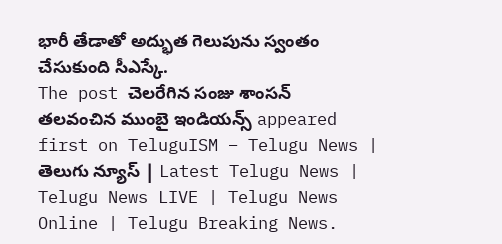భారీ తేడాతో అద్భుత గెలుపును స్వంతం చేసుకుంది సీఎస్కే.
The post చెలరేగిన సంజు శాంసన్ తలవంచిన ముంబై ఇండియన్స్ appeared first on TeluguISM – Telugu News | తెలుగు న్యూస్ | Latest Telugu News | Telugu News LIVE | Telugu News Online | Telugu Breaking News.